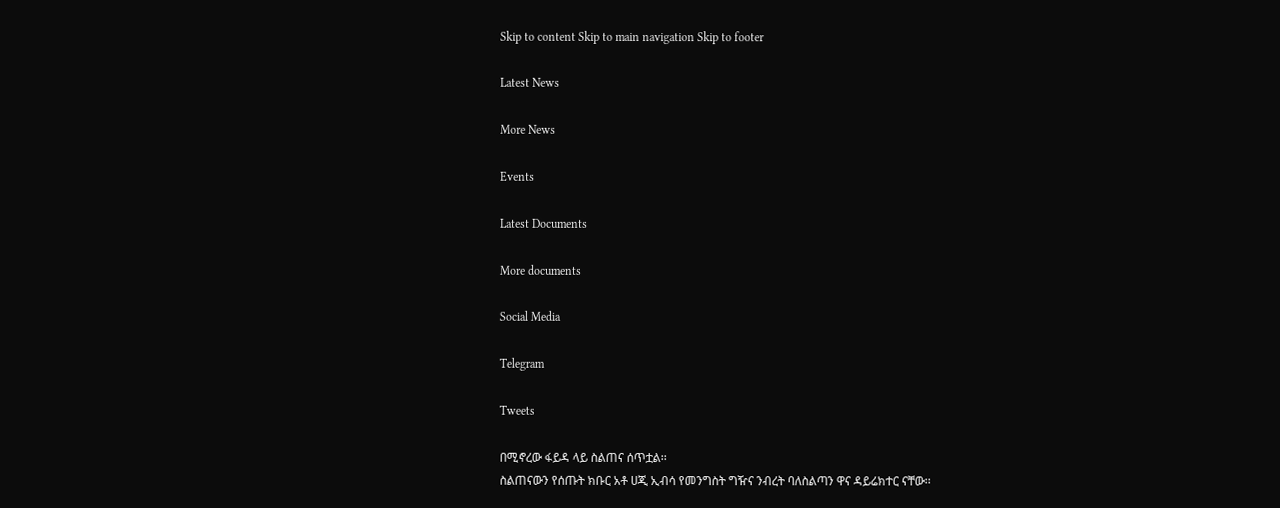Skip to content Skip to main navigation Skip to footer

Latest News

More News

Events

Latest Documents

More documents

Social Media

Telegram

Tweets

በሚኖረው ፋይዳ ላይ ስልጠና ሰጥቷል፡፡
ስልጠናውን የሰጡት ክቡር አቶ ሀጂ ኢብሳ የመንግስት ግዥና ንብረት ባለስልጣን ዋና ዳይሬክተር ናቸው፡፡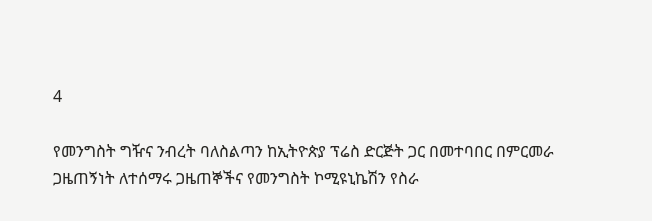4

የመንግስት ግዥና ንብረት ባለስልጣን ከኢትዮጵያ ፕሬስ ድርጅት ጋር በመተባበር በምርመራ ጋዜጠኝነት ለተሰማሩ ጋዜጠኞችና የመንግስት ኮሚዩኒኬሽን የስራ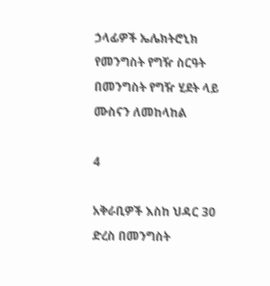ኃላፊዎች ኤሌክትሮኒክ የመንግስት የግዥ ስርዓት በመንግስት የግዥ ሂደት ላይ ሙስናን ለመከላከል

4

አቅራቢዎች እስከ ህዳር 30 ድረስ በመንግስት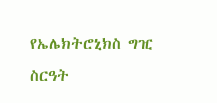የኤሌክትሮኒክስ ግዢ ስርዓት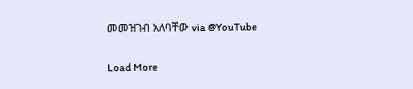መመዝገብ አለባቸው via @YouTube

Load More